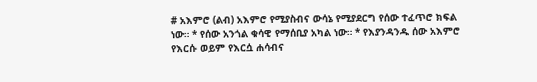# አእምሮ (ልብ) አእምሮ የሚያስብና ውሳኔ የሚያደርግ የሰው ተፈጥሮ ክፍል ነው። * የሰው አንጎል ቁሳዊ የማሰቢያ አካል ነው። * የእያንዳንዱ ሰው አእምሮ የእርሱ ወይም የእርሷ ሐሳብና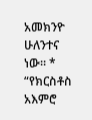አመክንዮ ሁለንተና ነው። * “የክርስቶስ አእምሮ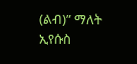(ልብ)” ማለት ኢየሱስ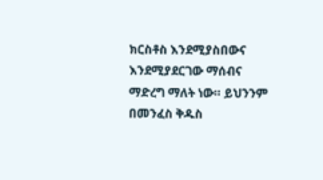ክርስቶስ እንደሚያስበውና እንደሚያደርገው ማሰብና ማድረግ ማለት ነው። ይህንንም በመንፈስ ቅዱስ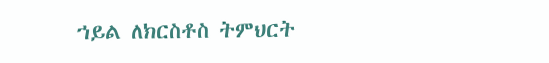ኀይል ለክርስቶስ ትምህርት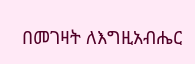በመገዛት ለእግዚአብሔር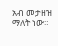አብ መታዘዝ ማለት ነው።